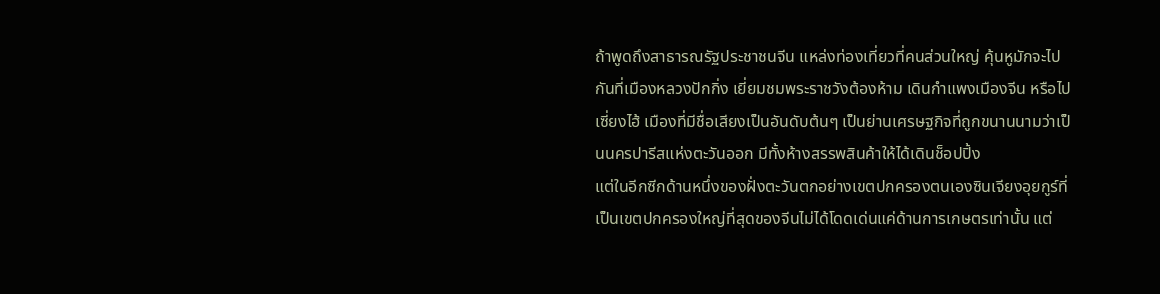ถ้าพูดถึงสาธารณรัฐประชาชนจีน แหล่งท่องเที่ยวที่คนส่วนใหญ่ คุ้นหูมักจะไปกันที่เมืองหลวงปักกิ่ง เยี่ยมชมพระราชวังต้องห้าม เดินกำแพงเมืองจีน หรือไปเซี่ยงไฮ้ เมืองที่มีชื่อเสียงเป็นอันดับต้นๆ เป็นย่านเศรษฐกิจที่ถูกขนานนามว่าเป็นนครปารีสแห่งตะวันออก มีทั้งห้างสรรพสินค้าให้ได้เดินช็อปปิ้ง
แต่ในอีกซีกด้านหนึ่งของฝั่งตะวันตกอย่างเขตปกครองตนเองซินเจียงอุยกูร์ที่เป็นเขตปกครองใหญ่ที่สุดของจีนไม่ได้โดดเด่นแค่ด้านการเกษตรเท่านั้น แต่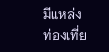มีแหล่งท่องเที่ย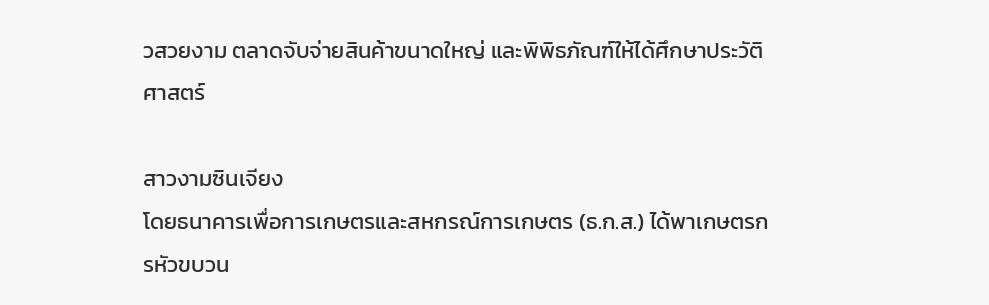วสวยงาม ตลาดจับจ่ายสินค้าขนาดใหญ่ และพิพิธภัณฑ์ให้ได้ศึกษาประวัติศาสตร์

สาวงามซินเจียง
โดยธนาคารเพื่อการเกษตรและสหกรณ์การเกษตร (ธ.ก.ส.) ได้พาเกษตรกรหัวขบวน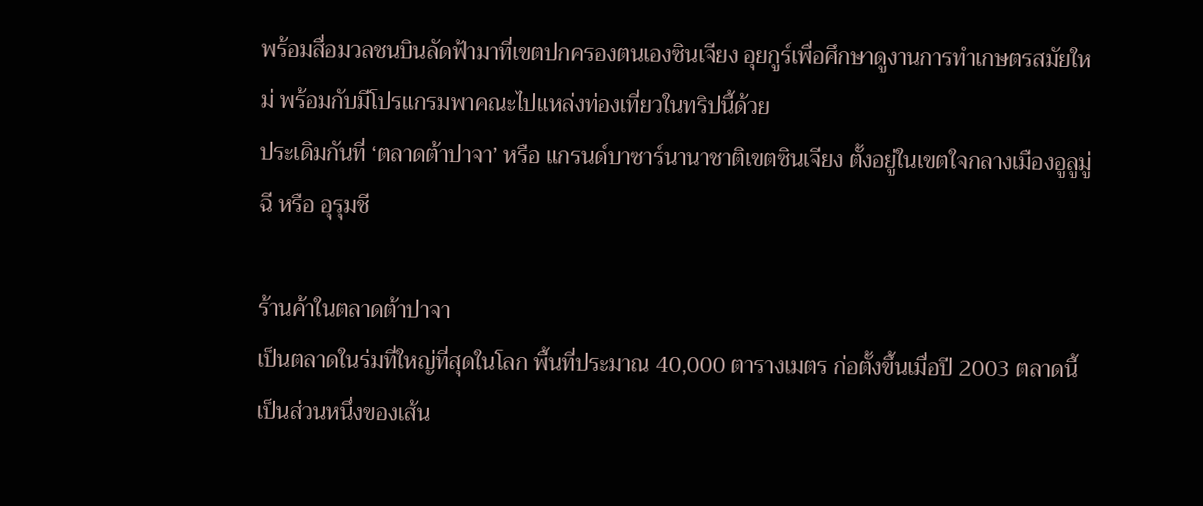พร้อมสื่อมวลชนบินลัดฟ้ามาที่เขตปกครองตนเองซินเจียง อุยกูร์เพื่อศึกษาดูงานการทำเกษตรสมัยใหม่ พร้อมกับมีโปรแกรมพาคณะไปแหล่งท่องเที่ยวในทริปนี้ด้วย
ประเดิมกันที่ ‘ตลาดต้าปาจา’ หรือ แกรนด์บาซาร์นานาชาติเขตซินเจียง ตั้งอยู่ในเขตใจกลางเมืองอูลูมู่ฉี หรือ อุรุมชี

ร้านค้าในตลาดต้าปาจา
เป็นตลาดในร่มที่ใหญ่ที่สุดในโลก พื้นที่ประมาณ 40,000 ตารางเมตร ก่อตั้งขึ้นเมื่อปี 2003 ตลาดนี้เป็นส่วนหนึ่งของเส้น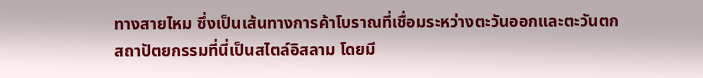ทางสายไหม ซึ่งเป็นเส้นทางการค้าโบราณที่เชื่อมระหว่างตะวันออกและตะวันตก
สถาปัตยกรรมที่นี่เป็นสไตล์อิสลาม โดยมี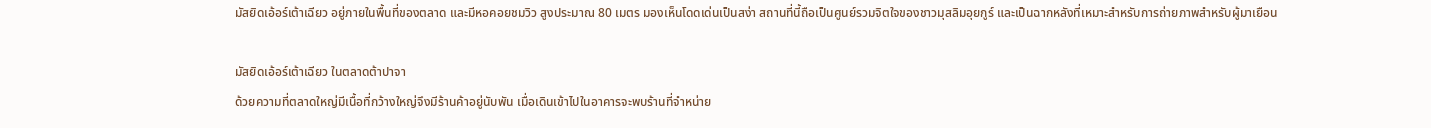มัสยิดเอ้อร์เต้าเฉียว อยู่ภายในพื้นที่ของตลาด และมีหอคอยชมวิว สูงประมาณ 80 เมตร มองเห็นโดดเด่นเป็นสง่า สถานที่นี้ถือเป็นศูนย์รวมจิตใจของชาวมุสลิมอุยกูร์ และเป็นฉากหลังที่เหมาะสำหรับการถ่ายภาพสำหรับผู้มาเยือน

มัสยิดเอ้อร์เต้าเฉียว ในตลาดต้าปาจา
ด้วยความที่ตลาดใหญ่มีเนื้อที่กว้างใหญ่จึงมีร้านค้าอยู่นับพัน เมื่อเดินเข้าไปในอาคารจะพบร้านที่จำหน่าย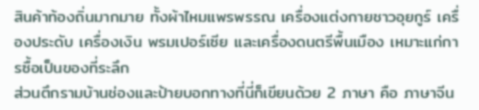สินค้าท้องถิ่นมากมาย ทั้งผ้าไหมแพรพรรณ เครื่องแต่งกายชาวอุยกูร์ เครื่องประดับ เครื่องเงิน พรมเปอร์เซีย และเครื่องดนตรีพื้นเมือง เหมาะแก่การซื้อเป็นของที่ระลึก
ส่วนตึกรามบ้านช่องและป้ายบอกทางที่นี่ก็เขียนด้วย 2 ภาษา คือ ภาษาจีน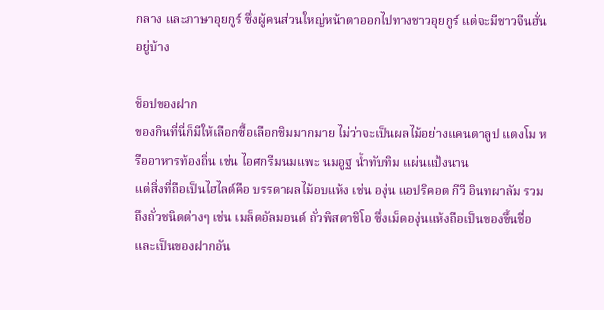กลาง และภาษาอุยกูร์ ซึ่งผู้คนส่วนใหญ่หน้าตาออกไปทางชาวอุยกูร์ แต่จะมีชาวจีนฮั่นอยู่บ้าง

ช็อปของฝาก
ของกินที่นี่ก็มีให้เลือกซื้อเลือกชิมมากมาย ไม่ว่าจะเป็นผลไม้อย่างแคนตาลูป แตงโม หรืออาหารท้องถิ่น เช่น ไอศกรีมนมแพะ นมอูฐ น้ำทับทิม แผ่นแป้งนาน
แต่สิ่งที่ถือเป็นไฮไลต์คือ บรรดาผลไม้อบแห้ง เช่น องุ่น แอปริคอต กีวี อินทผาลัม รวมถึงถั่วชนิดต่างๆ เช่น เมล็ดอัลมอนด์ ถั่วพิสตาชิโอ ซึ่งเม็ดองุ่นแห้งถือเป็นของขึ้นชื่อและเป็นของฝากอัน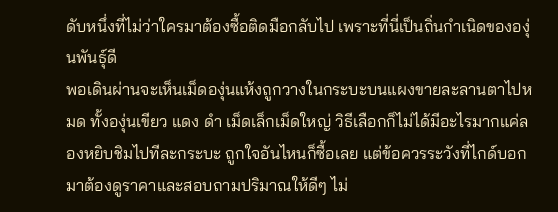ดับหนึ่งที่ไม่ว่าใครมาต้องซื้อติดมือกลับไป เพราะที่นี่เป็นถิ่นกำเนิดขององุ่นพันธุ์ดี
พอเดินผ่านจะเห็นเม็ดองุ่นแห้งถูกวางในกระบะบนแผงขายละลานตาไปหมด ทั้งองุ่นเขียว แดง ดำ เม็ดเล็กเม็ดใหญ่ วิธีเลือกก็ไม่ได้มีอะไรมากแค่ลองหยิบชิมไปทีละกระบะ ถูกใจอันไหนก็ซื้อเลย แต่ข้อควรระวังที่ไกด์บอกมาต้องดูราคาและสอบถามปริมาณให้ดีๆ ไม่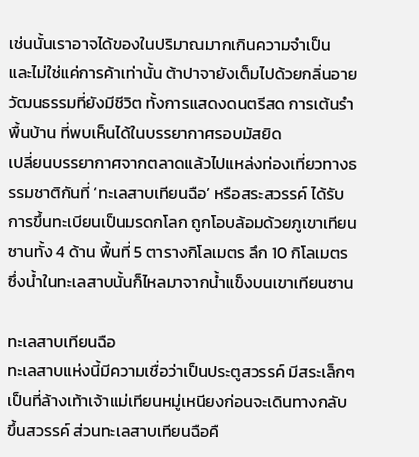เช่นนั้นเราอาจได้ของในปริมาณมากเกินความจำเป็น
และไม่ใช่แค่การค้าเท่านั้น ต้าปาจายังเต็มไปด้วยกลิ่นอายวัฒนธรรมที่ยังมีชีวิต ทั้งการแสดงดนตรีสด การเต้นรำพื้นบ้าน ที่พบเห็นได้ในบรรยากาศรอบมัสยิด
เปลี่ยนบรรยากาศจากตลาดแล้วไปแหล่งท่องเที่ยวทางธรรมชาติกันที่ ‘ทะเลสาบเทียนฉือ’ หรือสระสวรรค์ ได้รับการขึ้นทะเบียนเป็นมรดกโลก ถูกโอบล้อมด้วยภูเขาเทียนซานทั้ง 4 ด้าน พื้นที่ 5 ตารางกิโลเมตร ลึก 10 กิโลเมตร ซึ่งน้ำในทะเลสาบนั้นก็ไหลมาจากน้ำแข็งบนเขาเทียนซาน

ทะเลสาบเทียนฉือ
ทะเลสาบแห่งนี้มีความเชื่อว่าเป็นประตูสวรรค์ มีสระเล็กๆ เป็นที่ล้างเท้าเจ้าแม่เทียนหมู่เหนียงก่อนจะเดินทางกลับขึ้นสวรรค์ ส่วนทะเลสาบเทียนฉือคื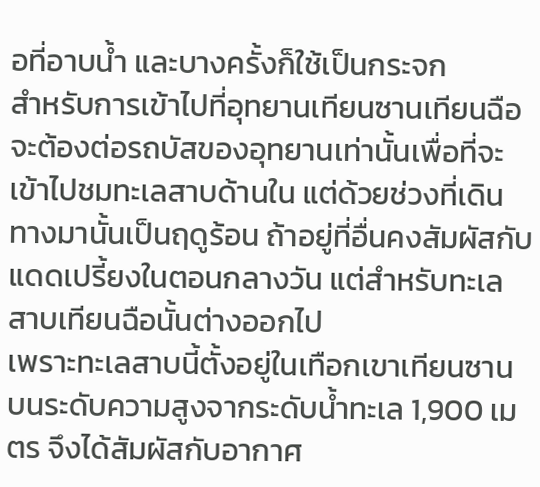อที่อาบน้ำ และบางครั้งก็ใช้เป็นกระจก
สำหรับการเข้าไปที่อุทยานเทียนซานเทียนฉือจะต้องต่อรถบัสของอุทยานเท่านั้นเพื่อที่จะเข้าไปชมทะเลสาบด้านใน แต่ด้วยช่วงที่เดินทางมานั้นเป็นฤดูร้อน ถ้าอยู่ที่อื่นคงสัมผัสกับแดดเปรี้ยงในตอนกลางวัน แต่สำหรับทะเลสาบเทียนฉือนั้นต่างออกไป
เพราะทะเลสาบนี้ตั้งอยู่ในเทือกเขาเทียนซาน บนระดับความสูงจากระดับน้ำทะเล 1,900 เมตร จึงได้สัมผัสกับอากาศ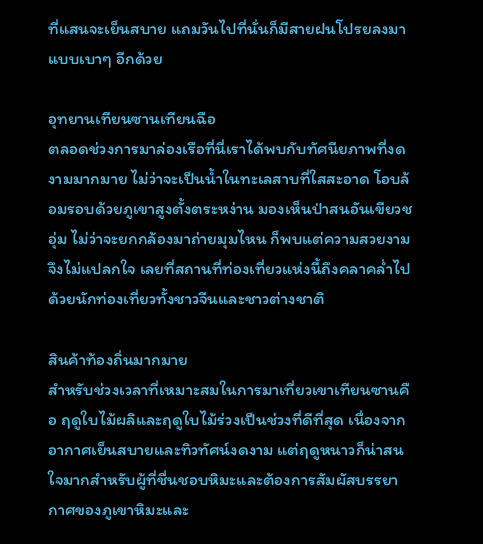ที่แสนจะเย็นสบาย แถมวันไปที่นั่นก็มีสายฝนโปรยลงมาแบบเบาๆ อีกด้วย

อุทยานเทียนซานเทียนฉือ
ตลอดช่วงการมาล่องเรือที่นี่เราได้พบกับทัศนียภาพที่งดงามมากมาย ไม่ว่าจะเป็นน้ำในทะเลสาบที่ใสสะอาด โอบล้อมรอบด้วยภูเขาสูงตั้งตระหง่าน มองเห็นป่าสนอันเขียวชอุ่ม ไม่ว่าจะยกกล้องมาถ่ายมุมไหน ก็พบแต่ความสวยงาม จึงไม่แปลกใจ เลยที่สถานที่ท่องเที่ยวแห่งนี้ถึงคลาคล่ำไปด้วยนักท่องเที่ยวทั้งชาวจีนและชาวต่างชาติ

สินค้าท้องถิ่นมากมาย
สำหรับช่วงเวลาที่เหมาะสมในการมาเที่ยวเขาเทียนซานคือ ฤดูใบไม้ผลิและฤดูใบไม้ร่วงเป็นช่วงที่ดีที่สุด เนื่องจากอากาศเย็นสบายและทิวทัศน์งดงาม แต่ฤดูหนาวก็น่าสนใจมากสำหรับผู้ที่ชื่นชอบหิมะและต้องการสัมผัสบรรยากาศของภูเขาหิมะและ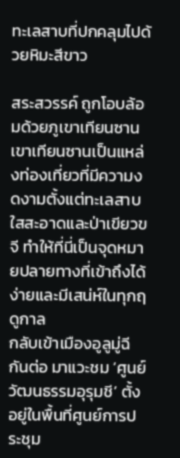ทะเลสาบที่ปกคลุมไปด้วยหิมะสีขาว

สระสวรรค์ ถูกโอบล้อมด้วยภูเขาเทียนซาน
เขาเทียนซานเป็นแหล่งท่องเที่ยวที่มีความงดงามตั้งแต่ทะเลสาบใสสะอาดและป่าเขียวขจี ทำให้ที่นี่เป็นจุดหมายปลายทางที่เข้าถึงได้ง่ายและมีเสน่ห์ในทุกฤดูกาล
กลับเข้าเมืองอูลูมู่ฉีกันต่อ มาแวะชม ‘ศูนย์วัฒนธรรมอุรุมชี’ ตั้งอยู่ในพื้นที่ศูนย์การประชุม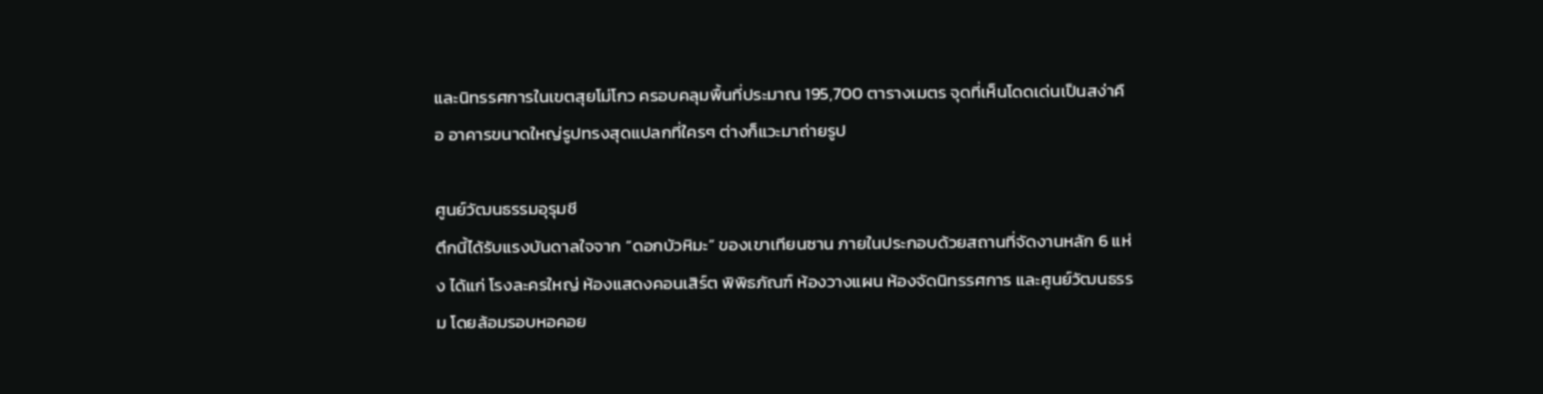และนิทรรศการในเขตสุยโม่โกว ครอบคลุมพื้นที่ประมาณ 195,700 ตารางเมตร จุดที่เห็นโดดเด่นเป็นสง่าคือ อาคารขนาดใหญ่รูปทรงสุดแปลกที่ใครๆ ต่างก็แวะมาถ่ายรูป

ศูนย์วัฒนธรรมอุรุมชี
ตึกนี้ได้รับแรงบันดาลใจจาก “ดอกบัวหิมะ” ของเขาเทียนซาน ภายในประกอบด้วยสถานที่จัดงานหลัก 6 แห่ง ได้แก่ โรงละครใหญ่ ห้องแสดงคอนเสิร์ต พิพิธภัณฑ์ ห้องวางแผน ห้องจัดนิทรรศการ และศูนย์วัฒนธรรม โดยล้อมรอบหอคอย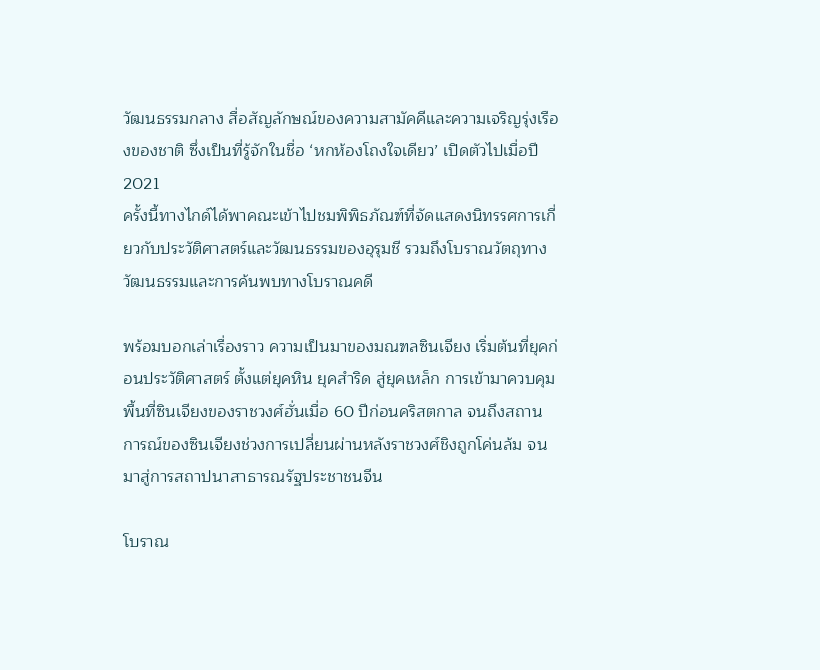วัฒนธรรมกลาง สื่อสัญลักษณ์ของความสามัคคีและความเจริญรุ่งเรืองของชาติ ซึ่งเป็นที่รู้จักในชื่อ ‘หกห้องโถงใจเดียว’ เปิดตัวไปเมื่อปี 2021
ครั้งนี้ทางไกด์ได้พาคณะเข้าไปชมพิพิธภัณฑ์ที่จัดแสดงนิทรรศการเกี่ยวกับประวัติศาสตร์และวัฒนธรรมของอุรุมชี รวมถึงโบราณวัตถุทางวัฒนธรรมและการค้นพบทางโบราณคดี

พร้อมบอกเล่าเรื่องราว ความเป็นมาของมณฑลซินเจียง เริ่มต้นที่ยุคก่อนประวัติศาสตร์ ตั้งแต่ยุคหิน ยุคสำริด สู่ยุคเหล็ก การเข้ามาควบคุมพื้นที่ซินเจียงของราชวงศ์ฮั่นเมื่อ 60 ปีก่อนคริสตกาล จนถึงสถานการณ์ของซินเจียงช่วงการเปลี่ยนผ่านหลังราชวงศ์ชิงถูกโค่นล้ม จนมาสู่การสถาปนาสาธารณรัฐประชาชนจีน

โบราณ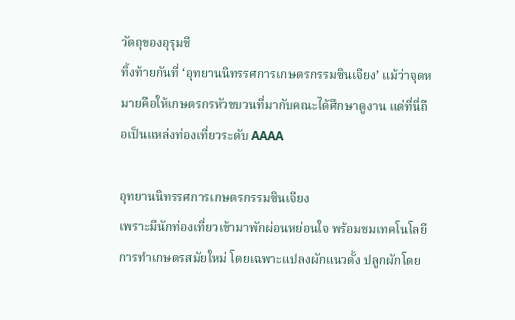วัตถุของอุรุมชี
ทิ้งท้ายกันที่ ‘อุทยานนิทรรศการเกษตรกรรมซินเจียง’ แม้ว่าจุดหมายคือให้เกษตรกรหัวขบวนที่มากับคณะได้ศึกษาดูงาน แต่ที่นี่ถือเป็นแหล่งท่องเที่ยวระดับ AAAA

อุทยานนิทรรศการเกษตรกรรมซินเจียง
เพราะมีนักท่องเที่ยวเข้ามาพักผ่อนหย่อนใจ พร้อมชมเทคโนโลยีการทำเกษตรสมัยใหม่ โดยเฉพาะแปลงผักแนวตั้ง ปลูกผักโดย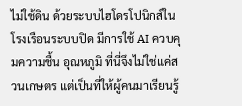ไม่ใช้ดิน ด้วยระบบไฮโดรโปนิกส์ในโรงเรือนระบบปิด มีการใช้ AI ควบคุมความชื้น อุณหภูมิ ที่นี่จึงไม่ใช่แค่สวนเกษตร แต่เป็นที่ให้ผู้คนมาเรียนรู้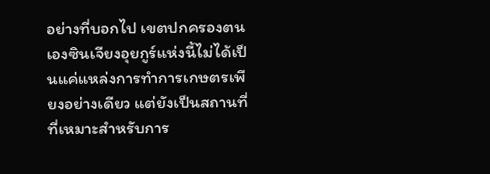อย่างที่บอกไป เขตปกครองตนเองซินเจียงอุยกูร์แห่งนี้ไม่ได้เป็นแค่แหล่งการทำการเกษตรเพียงอย่างเดียว แต่ยังเป็นสถานที่ที่เหมาะสำหรับการ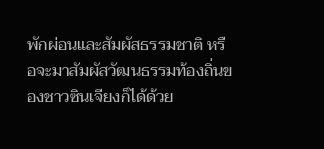พักผ่อนและสัมผัสธรรมชาติ หรือจะมาสัมผัสวัฒนธรรมท้องถิ่นของชาวซินเจียงก็ได้ด้วย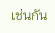เช่นกัน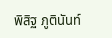พิสิฐ ภูตินันท์